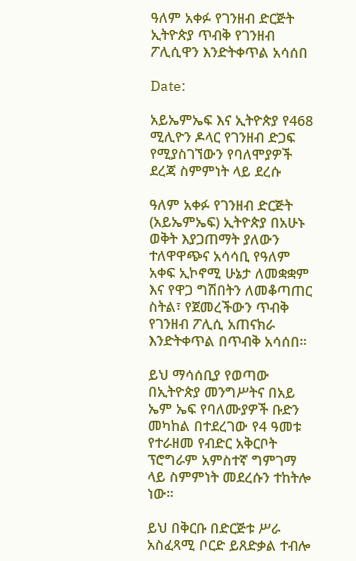ዓለም አቀፉ የገንዘብ ድርጅት ኢትዮጵያ ጥብቅ የገንዘብ ፖሊሲዋን እንድትቀጥል አሳሰበ

Date:

አይኤምኤፍ እና ኢትዮጵያ የ468 ሚሊዮን ዶላር የገንዘብ ድጋፍ የሚያስገኘውን የባለሞያዎች ደረጃ ስምምነት ላይ ደረሱ

ዓለም አቀፉ የገንዘብ ድርጅት (አይኤምኤፍ) ኢትዮጵያ በአሁኑ ወቅት እያጋጠማት ያለውን ተለዋዋጭና አሳሳቢ የዓለም አቀፍ ኢኮኖሚ ሁኔታ ለመቋቋም እና የዋጋ ግሽበትን ለመቆጣጠር ስትል፣ የጀመረችውን ጥብቅ የገንዘብ ፖሊሲ አጠናክራ እንድትቀጥል በጥብቅ አሳሰበ።

ይህ ማሳሰቢያ የወጣው በኢትዮጵያ መንግሥትና በአይ ኤም ኤፍ የባለሙያዎች ቡድን መካከል በተደረገው የ4 ዓመቱ የተራዘመ የብድር አቅርቦት ፕሮግራም አምስተኛ ግምገማ ላይ ስምምነት መደረሱን ተከትሎ ነው።

ይህ በቅርቡ በድርጅቱ ሥራ አስፈጻሚ ቦርድ ይጸድቃል ተብሎ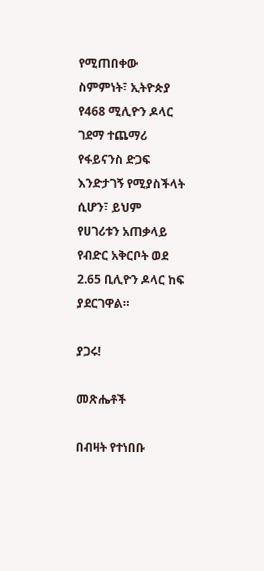የሚጠበቀው ስምምነት፣ ኢትዮጵያ የ468 ሚሊዮን ዶላር ገደማ ተጨማሪ የፋይናንስ ድጋፍ እንድታገኝ የሚያስችላት ሲሆን፣ ይህም የሀገሪቱን አጠቃላይ የብድር አቅርቦት ወደ 2.65 ቢሊዮን ዶላር ከፍ ያደርገዋል።

ያጋሩ!

መጽሔቶች

በብዛት የተነበቡ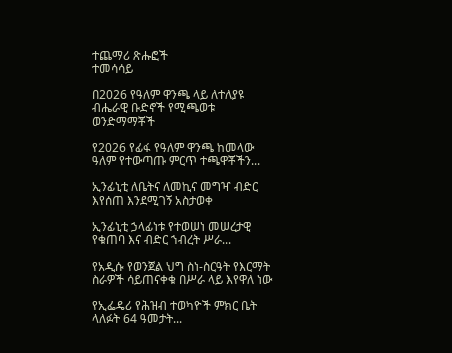ተጨማሪ ጽሑፎች
ተመሳሳይ

በ2026 የዓለም ዋንጫ ላይ ለተለያዩ ብሔራዊ ቡድኖች የሚጫወቱ ወንድማማቾች

የ2026 የፊፋ የዓለም ዋንጫ ከመላው ዓለም የተውጣጡ ምርጥ ተጫዋቾችን...

ኢንፊኒቲ ለቤትና ለመኪና መግዣ ብድር እየሰጠ እንደሚገኝ አስታወቀ

ኢንፊኒቲ ኃላፊነቱ የተወሠነ መሠረታዊ የቁጠባ እና ብድር ኀብረት ሥራ...

የአዲሱ የወንጀል ህግ ስነ-ስርዓት የእርማት ስራዎች ሳይጠናቀቁ በሥራ ላይ እየዋለ ነው

የኢፌዴሪ የሕዝብ ተወካዮች ምክር ቤት ላለፉት 64 ዓመታት...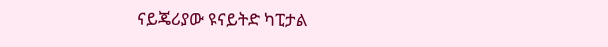ናይጄሪያው ዩናይትድ ካፒታል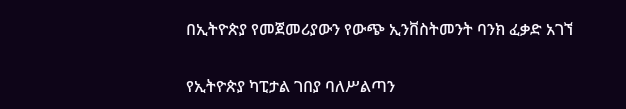በኢትዮጵያ የመጀመሪያውን የውጭ ኢንቨስትመንት ባንክ ፈቃድ አገኘ

የኢትዮጵያ ካፒታል ገበያ ባለሥልጣን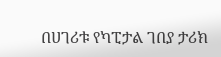በሀገሪቱ የካፒታል ገበያ ታሪክ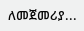ለመጀመሪያ...